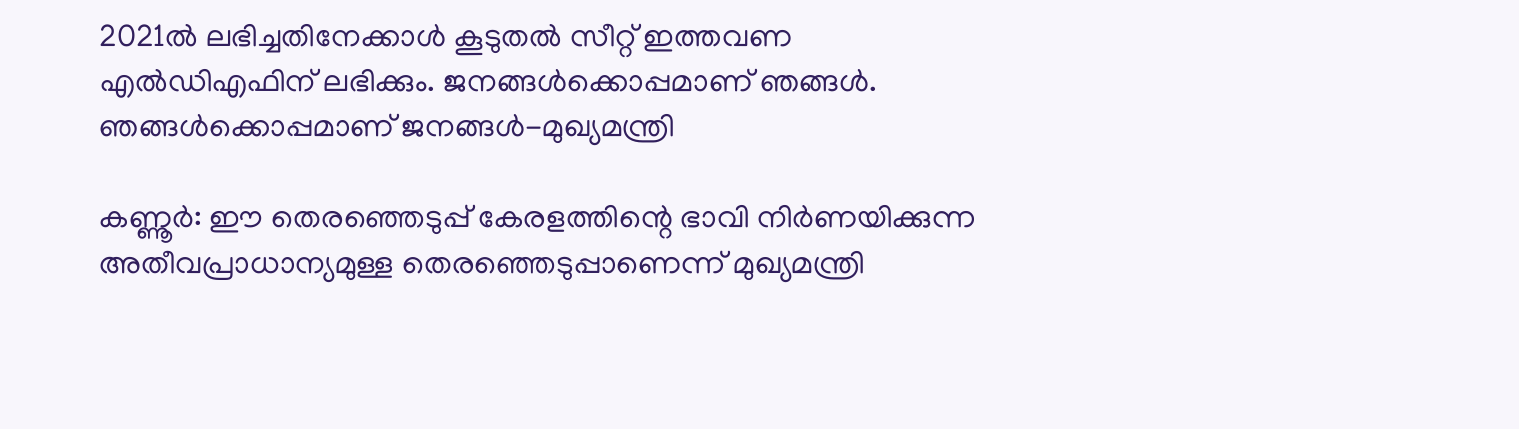2021ല്‍ ലഭിച്ചതിനേക്കാള്‍ കൂടുതല്‍ സീറ്റ് ഇത്തവണ എല്‍ഡിഎഫിന് ലഭിക്കും. ജനങ്ങള്‍ക്കൊപ്പമാണ് ഞങ്ങള്‍. ഞങ്ങള്‍ക്കൊപ്പമാണ് ജനങ്ങള്‍-മുഖ്യമന്ത്രി

കണ്ണൂര്‍: ഈ തെരഞ്ഞെടുപ്പ് കേരളത്തിന്റെ ഭാവി നിര്‍ണയിക്കുന്ന അതീവപ്രാധാന്യമുള്ള തെരഞ്ഞെടുപ്പാണെന്ന് മുഖ്യമന്ത്രി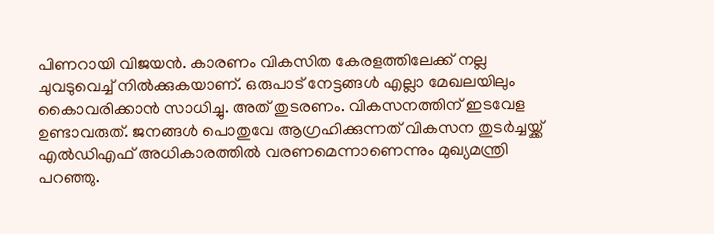പിണറായി വിജയന്‍. കാരണം വികസിത കേരളത്തിലേക്ക് നല്ല ചുവടുവെച്ച് നില്‍ക്കുകയാണ്. ഒരുപാട് നേട്ടങ്ങള്‍ എല്ലാ മേഖലയിലും കൈാവരിക്കാന്‍ സാധിച്ചു. അത് തുടരണം. വികസനത്തിന് ഇടവേള ഉണ്ടാവരുത്. ജനങ്ങള്‍ പൊതുവേ ആഗ്രഹിക്കുന്നത് വികസന തുടര്‍ച്ചയ്ക്ക് എല്‍ഡിഎഫ് അധികാരത്തില്‍ വരണമെന്നാണെന്നും മുഖ്യമന്ത്രി പറഞ്ഞു.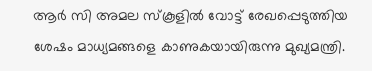ആര്‍ സി അമല സ്‌കൂളില്‍ വോട്ട് രേഖപ്പെടുത്തിയ ശേഷം മാധ്യമങ്ങളെ കാണുകയായിരുന്നു മുഖ്യമന്ത്രി.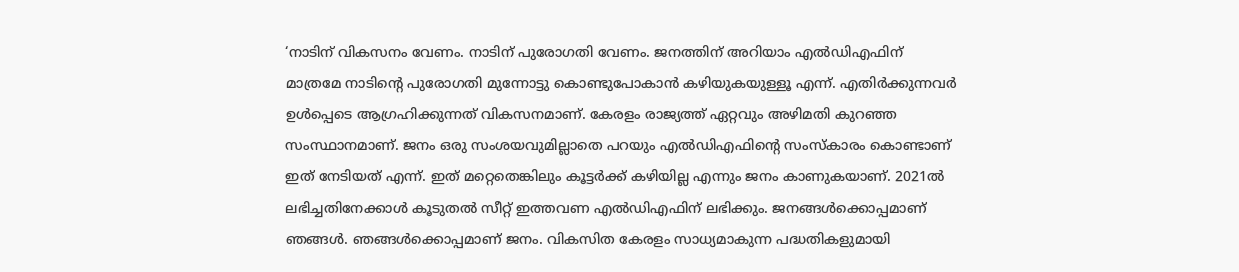‘നാടിന് വികസനം വേണം. നാടിന് പുരോഗതി വേണം. ജനത്തിന് അറിയാം എല്‍ഡിഎഫിന് മാത്രമേ നാടിന്റെ പുരോഗതി മുന്നോട്ടു കൊണ്ടുപോകാന്‍ കഴിയുകയുള്ളൂ എന്ന്. എതിര്‍ക്കുന്നവര്‍ ഉള്‍പ്പെടെ ആഗ്രഹിക്കുന്നത് വികസനമാണ്. കേരളം രാജ്യത്ത് ഏറ്റവും അഴിമതി കുറഞ്ഞ സംസ്ഥാനമാണ്. ജനം ഒരു സംശയവുമില്ലാതെ പറയും എല്‍ഡിഎഫിന്റെ സംസ്‌കാരം കൊണ്ടാണ് ഇത് നേടിയത് എന്ന്. ഇത് മറ്റെതെങ്കിലും കൂട്ടര്‍ക്ക് കഴിയില്ല എന്നും ജനം കാണുകയാണ്. 2021ല്‍ ലഭിച്ചതിനേക്കാള്‍ കൂടുതല്‍ സീറ്റ് ഇത്തവണ എല്‍ഡിഎഫിന് ലഭിക്കും. ജനങ്ങള്‍ക്കൊപ്പമാണ് ഞങ്ങള്‍. ഞങ്ങള്‍ക്കൊപ്പമാണ് ജനം. വികസിത കേരളം സാധ്യമാകുന്ന പദ്ധതികളുമായി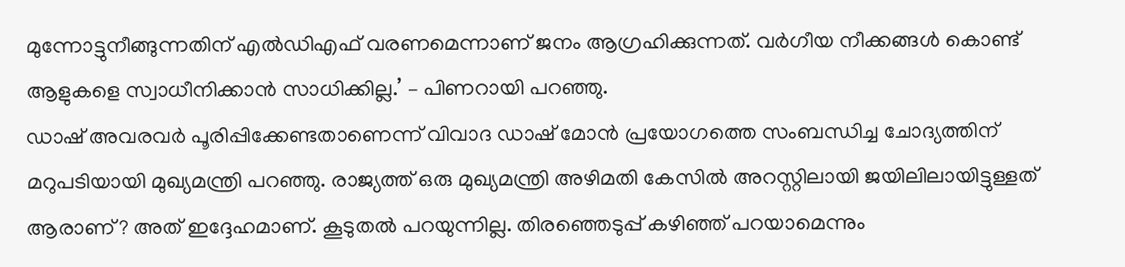മുന്നോട്ടുനീങ്ങുന്നതിന് എല്‍ഡിഎഫ് വരണമെന്നാണ് ജനം ആഗ്രഹിക്കുന്നത്. വര്‍ഗീയ നീക്കങ്ങള്‍ കൊണ്ട് ആളുകളെ സ്വാധീനിക്കാന്‍ സാധിക്കില്ല.’ – പിണറായി പറഞ്ഞു.
ഡാഷ് അവരവര്‍ പൂരിപ്പിക്കേണ്ടതാണെന്ന് വിവാദ ഡാഷ് മോന്‍ പ്രയോഗത്തെ സംബന്ധിച്ച ചോദ്യത്തിന് മറുപടിയായി മുഖ്യമന്ത്രി പറഞ്ഞു. രാജ്യത്ത് ഒരു മുഖ്യമന്ത്രി അഴിമതി കേസില്‍ അറസ്റ്റിലായി ജയിലിലായിട്ടുള്ളത് ആരാണ്? അത് ഇദ്ദേഹമാണ്. കൂടുതല്‍ പറയുന്നില്ല. തിരഞ്ഞെടുപ്പ് കഴിഞ്ഞ് പറയാമെന്നും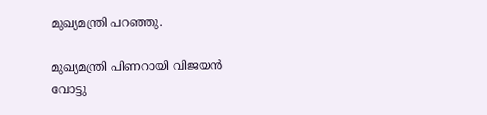മുഖ്യമന്ത്രി പറഞ്ഞു.

മുഖ്യമന്ത്രി പിണറായി വിജയന്‍ വോട്ടു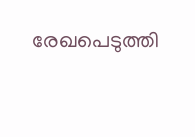രേഖപെടുത്തി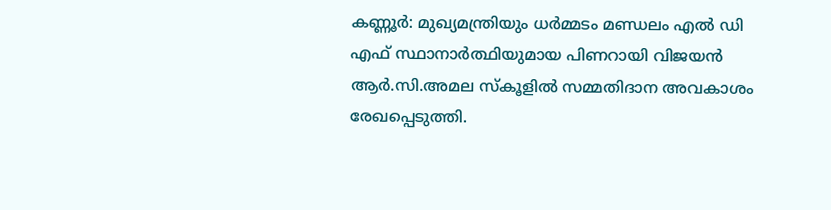കണ്ണൂര്‍: മുഖ്യമന്ത്രിയും ധര്‍മ്മടം മണ്ഡലം എല്‍ ഡി എഫ് സ്ഥാനാര്‍ത്ഥിയുമായ പിണറായി വിജയന്‍ ആര്‍.സി.അമല സ്‌കൂളില്‍ സമ്മതിദാന അവകാശം രേഖപ്പെടുത്തി.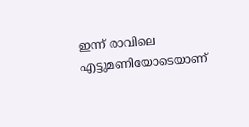ഇന്ന് രാവിലെ എട്ടുമണിയോടെയാണ്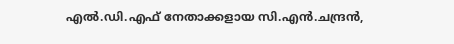എല്‍.ഡി.എഫ് നേതാക്കളായ സി.എന്‍.ചന്ദ്രന്‍,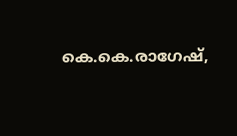കെ.കെ.രാഗേഷ്,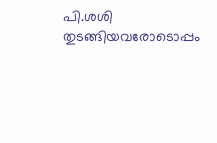പി.ശശി തുടങ്ങിയവരോടൊപ്പം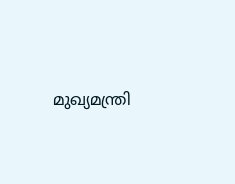മുഖ്യമന്ത്രി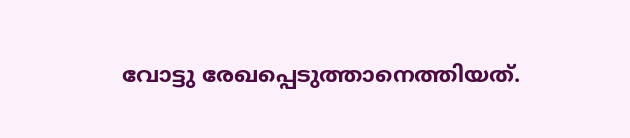വോട്ടു രേഖപ്പെടുത്താനെത്തിയത്.